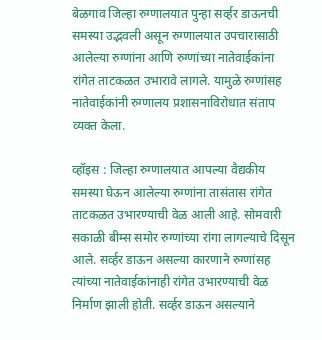बेळगाव जिल्हा रुग्णालयात पुन्हा सर्व्हर डाऊनची समस्या उद्भवली असून रुग्णालयात उपचारासाठी आलेल्या रुग्णांना आणि रुग्णांच्या नातेवाईकांना रांगेत ताटकळत उभारावे लागले. यामुळे रुग्णांसह नातेवाईकांनी रुग्णालय प्रशासनाविरोधात संताप व्यक्त केला.

व्हॉइस : जिल्हा रुग्णालयात आपल्या वैद्यकीय समस्या घेऊन आलेल्या रुग्णांना तासंतास रांगेत ताटकळत उभारण्याची वेळ आली आहे. सोमवारी सकाळी बीम्स समोर रुग्णांच्या रांगा लागल्याचे दिसून आले. सर्व्हर डाऊन असल्या कारणाने रुग्णांसह त्यांच्या नातेवाईकांनाही रांगेत उभारण्याची वेळ निर्माण झाली होती. सर्व्हर डाऊन असल्याने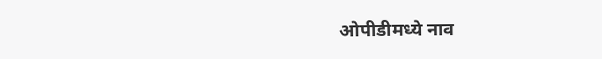ओपीडीमध्ये नाव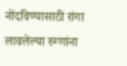नोंदविण्यासाठी रांगा लावलेल्या रुग्णांना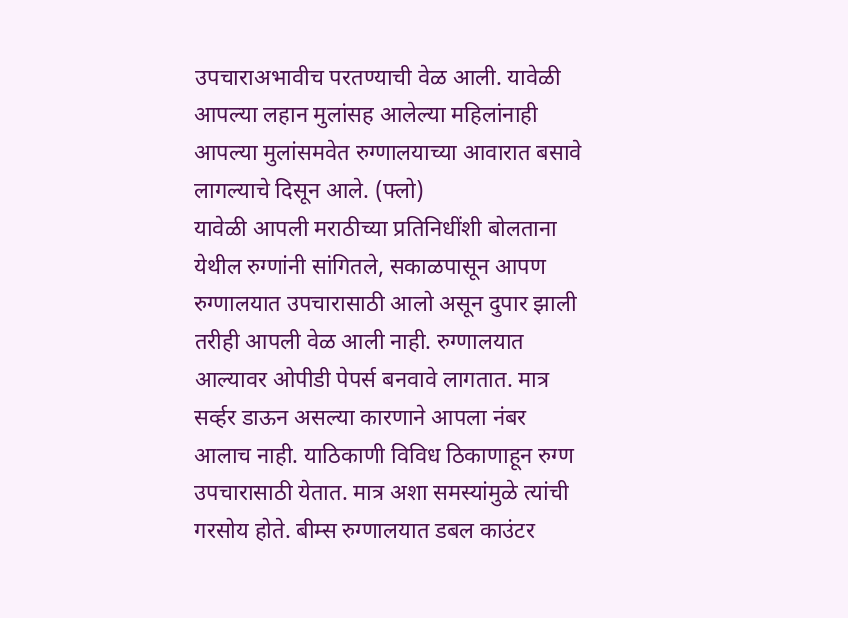उपचाराअभावीच परतण्याची वेळ आली. यावेळी आपल्या लहान मुलांसह आलेल्या महिलांनाही आपल्या मुलांसमवेत रुग्णालयाच्या आवारात बसावे लागल्याचे दिसून आले. (फ्लो)
यावेळी आपली मराठीच्या प्रतिनिधींशी बोलताना येथील रुग्णांनी सांगितले, सकाळपासून आपण रुग्णालयात उपचारासाठी आलो असून दुपार झाली तरीही आपली वेळ आली नाही. रुग्णालयात आल्यावर ओपीडी पेपर्स बनवावे लागतात. मात्र सर्व्हर डाऊन असल्या कारणाने आपला नंबर आलाच नाही. याठिकाणी विविध ठिकाणाहून रुग्ण उपचारासाठी येतात. मात्र अशा समस्यांमुळे त्यांची गरसोय होते. बीम्स रुग्णालयात डबल काउंटर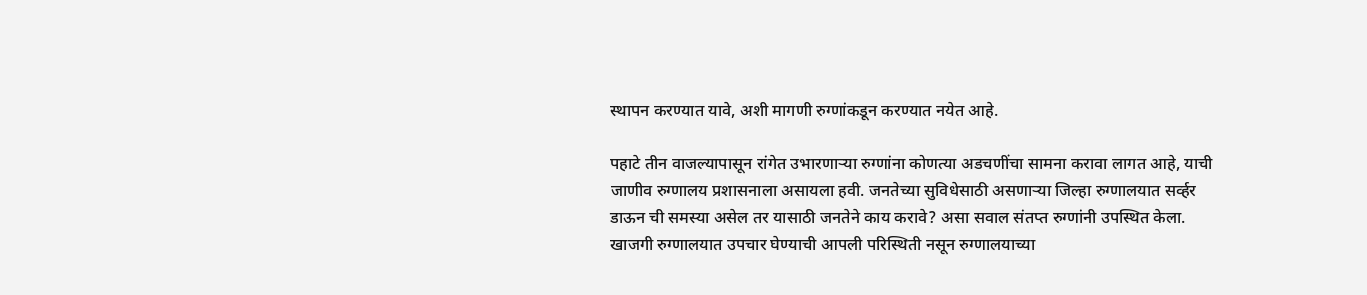स्थापन करण्यात यावे, अशी मागणी रुग्णांकडून करण्यात नयेत आहे.

पहाटे तीन वाजल्यापासून रांगेत उभारणाऱ्या रुग्णांना कोणत्या अडचणींचा सामना करावा लागत आहे, याची जाणीव रुग्णालय प्रशासनाला असायला हवी. जनतेच्या सुविधेसाठी असणाऱ्या जिल्हा रुग्णालयात सर्व्हर डाऊन ची समस्या असेल तर यासाठी जनतेने काय करावे? असा सवाल संतप्त रुग्णांनी उपस्थित केला. खाजगी रुग्णालयात उपचार घेण्याची आपली परिस्थिती नसून रुग्णालयाच्या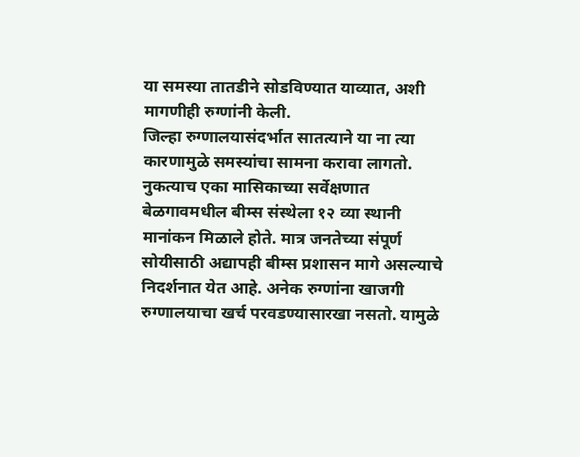या समस्या तातडीने सोडविण्यात याव्यात, अशी मागणीही रुग्णांनी केली.
जिल्हा रुग्णालयासंदर्भात सातत्याने या ना त्या कारणामुळे समस्यांचा सामना करावा लागतो. नुकत्याच एका मासिकाच्या सर्वेक्षणात बेळगावमधील बीम्स संस्थेला १२ व्या स्थानी मानांकन मिळाले होते. मात्र जनतेच्या संपूर्ण सोयीसाठी अद्यापही बीम्स प्रशासन मागे असल्याचे निदर्शनात येत आहे. अनेक रुग्णांना खाजगी रुग्णालयाचा खर्च परवडण्यासारखा नसतो. यामुळे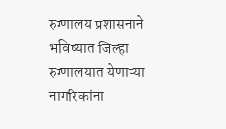रुग्णालय प्रशासनाने भविष्यात जिल्हा रुग्णालयात येणाऱ्या नागरिकांना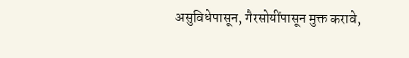असुविधेपासून, गैरसोयींपासून मुक्त करावे,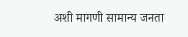अशी मागणी सामान्य जनता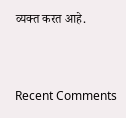व्यक्त करत आहे.


Recent Comments